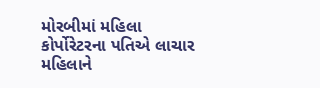મોરબીમાં મહિલા કોર્પોરેટરના પતિએ લાચાર મહિલાને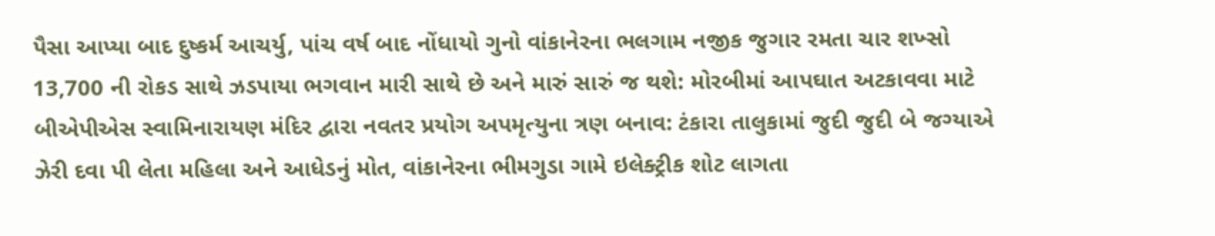પૈસા આપ્યા બાદ દુષ્કર્મ આચર્યુ, પાંચ વર્ષ બાદ નોંધાયો ગુનો વાંકાનેરના ભલગામ નજીક જુગાર રમતા ચાર શખ્સો 13,700 ની રોકડ સાથે ઝડપાયા ભગવાન મારી સાથે છે અને મારું સારું જ થશે: મોરબીમાં આપઘાત અટકાવવા માટે બીએપીએસ સ્વામિનારાયણ મંદિર દ્વારા નવતર પ્રયોગ અપમૃત્યુના ત્રણ બનાવ: ટંકારા તાલુકામાં જુદી જુદી બે જગ્યાએ ઝેરી દવા પી લેતા મહિલા અને આધેડનું મોત, વાંકાનેરના ભીમગુડા ગામે ઇલેક્ટ્રીક શોટ લાગતા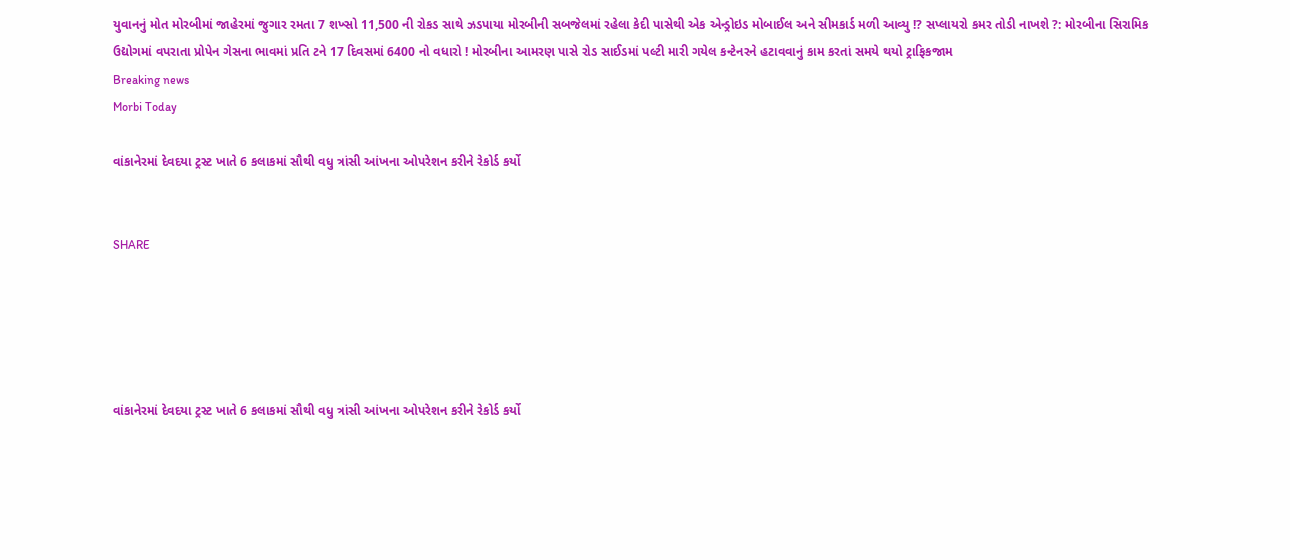યુવાનનું મોત મોરબીમાં જાહેરમાં જુગાર રમતા 7 શખ્સો 11,500 ની રોકડ સાથે ઝડપાયા મોરબીની સબજેલમાં રહેલા કેદી પાસેથી એક એન્ડ્રોઇડ મોબાઈલ અને સીમકાર્ડ મળી આવ્યુ !? સપ્લાયરો કમર તોડી નાખશે ?: મોરબીના સિરામિક ઉદ્યોગમાં વપરાતા પ્રોપેન ગેસના ભાવમાં પ્રતિ ટને 17 દિવસમાં 6400 નો વધારો ! મોરબીના આમરણ પાસે રોડ સાઈડમાં પલ્ટી મારી ગયેલ કન્ટેનરને હટાવવાનું કામ કરતાં સમયે થયો ટ્રાફિકજામ
Breaking news
Morbi Today

વાંકાનેરમાં દેવદયા ટ્રસ્ટ ખાતે 6 કલાકમાં સૌથી વધુ ત્રાંસી આંખના ઓપરેશન કરીને રેકોર્ડ કર્યો


SHARE





વાંકાનેરમાં દેવદયા ટ્રસ્ટ ખાતે 6 કલાકમાં સૌથી વધુ ત્રાંસી આંખના ઓપરેશન કરીને રેકોર્ડ કર્યો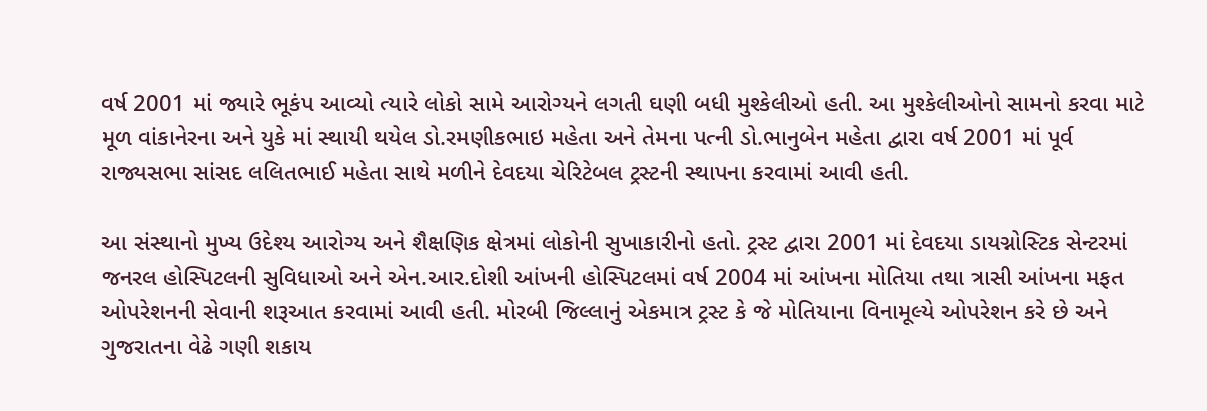વર્ષ 2001 માં જ્યારે ભૂકંપ આવ્યો ત્યારે લોકો સામે આરોગ્યને લગતી ઘણી બધી મુશ્કેલીઓ હતી. આ મુશ્કેલીઓનો સામનો કરવા માટે  મૂળ વાંકાનેરના અને યુકે માં સ્થાયી થયેલ ડો.રમણીકભાઇ મહેતા અને તેમના પત્ની ડો.ભાનુબેન મહેતા દ્વારા વર્ષ 2001 માં પૂર્વ રાજ્યસભા સાંસદ લલિતભાઈ મહેતા સાથે મળીને દેવદયા ચેરિટેબલ ટ્રસ્ટની સ્થાપના કરવામાં આવી હતી.

આ સંસ્થાનો મુખ્ય ઉદેશ્ય આરોગ્ય અને શૈક્ષણિક ક્ષેત્રમાં લોકોની સુખાકારીનો હતો. ટ્રસ્ટ દ્વારા 2001 માં દેવદયા ડાયગ્નોસ્ટિક સેન્ટરમાં જનરલ હોસ્પિટલની સુવિધાઓ અને એન.આર.દોશી આંખની હોસ્પિટલમાં વર્ષ 2004 માં આંખના મોતિયા તથા ત્રાસી આંખના મફત ઓપરેશનની સેવાની શરૂઆત કરવામાં આવી હતી. મોરબી જિલ્લાનું એકમાત્ર ટ્રસ્ટ કે જે મોતિયાના વિનામૂલ્યે ઓપરેશન કરે છે અને ગુજરાતના વેઢે ગણી શકાય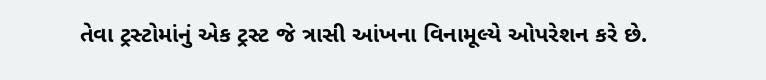તેવા ટ્રસ્ટોમાંનું એક ટ્રસ્ટ જે ત્રાસી આંખના વિનામૂલ્યે ઓપરેશન કરે છે.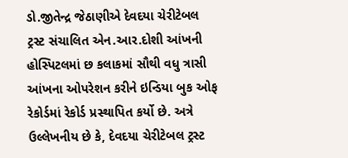ડો.જીતેન્દ્ર જેઠાણીએ દેવદયા ચેરીટેબલ ટ્રસ્ટ સંચાલિત એન.આર.દોશી આંખની હોસ્પિટલમાં છ કલાકમાં સૌથી વધુ ત્રાસી આંખના ઓપરેશન કરીને ઇન્ડિયા બુક ઓફ રેકોર્ડમાં રેકોર્ડ પ્રસ્થાપિત કર્યો છે. અત્રે ઉલ્લેખનીય છે કે, દેવદયા ચેરીટેબલ ટ્રસ્ટ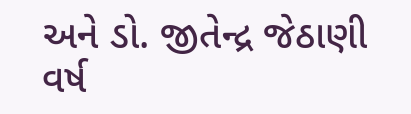અને ડો. જીતેન્દ્ર જેઠાણી વર્ષ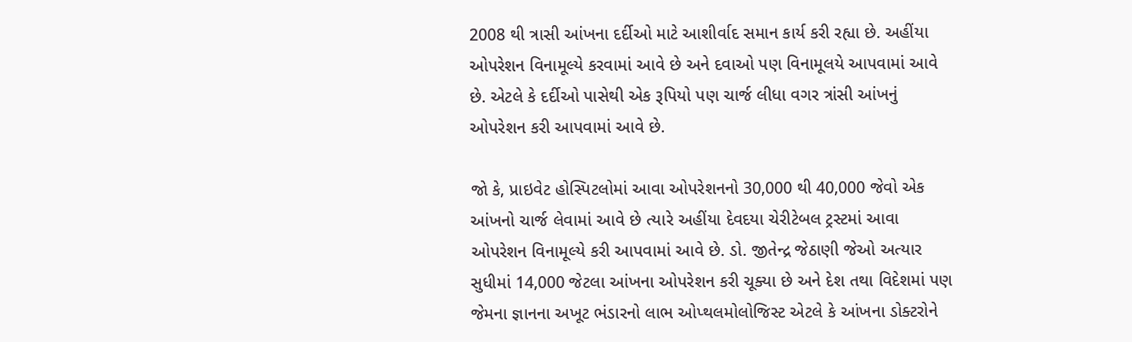2008 થી ત્રાસી આંખના દર્દીઓ માટે આશીર્વાદ સમાન કાર્ય કરી રહ્યા છે. અહીંયા ઓપરેશન વિનામૂલ્યે કરવામાં આવે છે અને દવાઓ પણ વિનામૂલયે આપવામાં આવે છે. એટલે કે દર્દીઓ પાસેથી એક રૂપિયો પણ ચાર્જ લીધા વગર ત્રાંસી આંખનું ઓપરેશન કરી આપવામાં આવે છે.

જો કે, પ્રાઇવેટ હોસ્પિટલોમાં આવા ઓપરેશનનો 30,000 થી 40,000 જેવો એક આંખનો ચાર્જ લેવામાં આવે છે ત્યારે અહીંયા દેવદયા ચેરીટેબલ ટ્રસ્ટમાં આવા ઓપરેશન વિનામૂલ્યે કરી આપવામાં આવે છે. ડો. જીતેન્દ્ર જેઠાણી જેઓ અત્યાર સુધીમાં 14,000 જેટલા આંખના ઓપરેશન કરી ચૂક્યા છે અને દેશ તથા વિદેશમાં પણ જેમના જ્ઞાનના અખૂટ ભંડારનો લાભ ઓપ્થલમોલોજિસ્ટ એટલે કે આંખના ડોક્ટરોને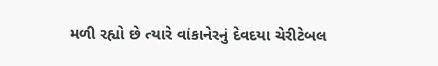મળી રહ્યો છે ત્યારે વાંકાનેરનું દેવદયા ચેરીટેબલ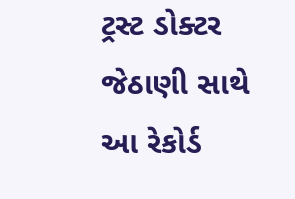ટ્રસ્ટ ડોક્ટર જેઠાણી સાથે આ રેકોર્ડ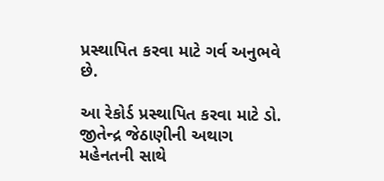પ્રસ્થાપિત કરવા માટે ગર્વ અનુભવે છે.

આ રેકોર્ડ પ્રસ્થાપિત કરવા માટે ડો. જીતેન્દ્ર જેઠાણીની અથાગ મહેનતની સાથે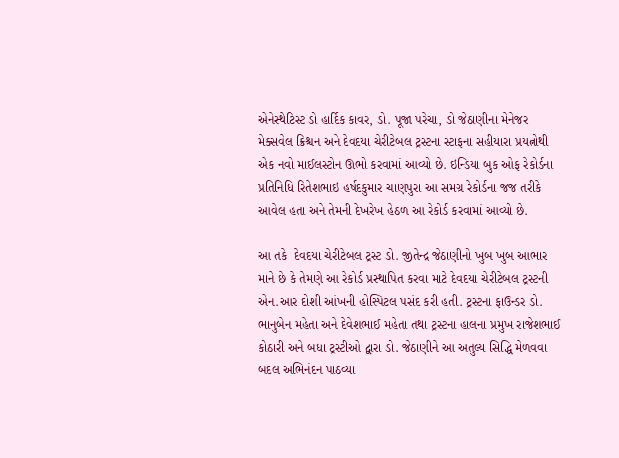એનેસ્થેટિસ્ટ ડો હાર્દિક કાવર, ડો. પૂજા પરેચા, ડો જેઠાણીના મેનેજર મેક્સવેલ ક્રિશ્ચન અને દેવદયા ચેરીટેબલ ટ્રસ્ટના સ્ટાફના સહીયારા પ્રયત્નોથી એક નવો માઈલસ્ટોન ઊભો કરવામાં આવ્યો છે. ઇન્ડિયા બુક ઓફ રેકોર્ડના પ્રતિનિધિ રિતેશભાઇ હર્ષદકુમાર ચાણપુરા આ સમગ્ર રેકોર્ડના જજ તરીકે આવેલ હતા અને તેમની દેખરેખ હેઠળ આ રેકોર્ડ કરવામાં આવ્યો છે.

આ તકે  દેવદયા ચેરીટેબલ ટ્રસ્ટ ડો. જીતેન્દ્ર જેઠાણીનો ખુબ ખુબ આભાર માને છે કે તેમણે આ રેકોર્ડ પ્રસ્થાપિત કરવા માટે દેવદયા ચેરીટેબલ ટ્રસ્ટની એન.આર દોશી આંખની હોસ્પિટલ પસંદ કરી હતી. ટ્રસ્ટના ફાઉન્ડર ડો. ભાનુબેન મહેતા અને દેવેશભાઈ મહેતા તથા ટ્રસ્ટના હાલના પ્રમુખ રાજેશભાઈ કોઠારી અને બધા ટ્રસ્ટીઓ દ્વારા ડો. જેઠાણીને આ અતુલ્ય સિદ્ધિ મેળવવા બદલ અભિનંદન પાઠવ્યા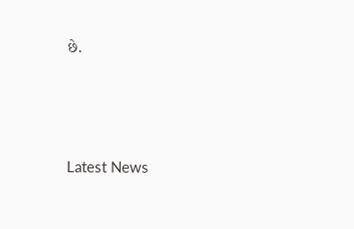છે.




Latest News